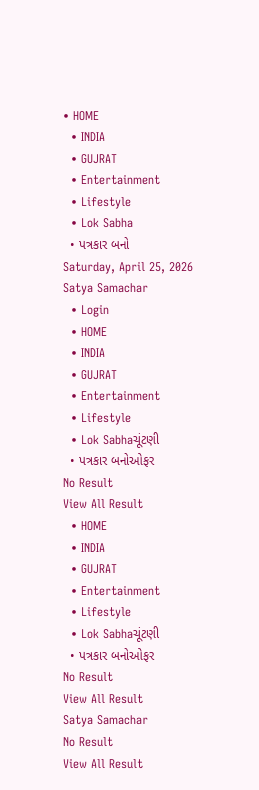• HOME
  • INDIA
  • GUJRAT
  • Entertainment
  • Lifestyle
  • Lok Sabha
  • પત્રકાર બનો
Saturday, April 25, 2026
Satya Samachar
  • Login
  • HOME
  • INDIA
  • GUJRAT
  • Entertainment
  • Lifestyle
  • Lok Sabhaચૂંટણી
  • પત્રકાર બનોઓફર
No Result
View All Result
  • HOME
  • INDIA
  • GUJRAT
  • Entertainment
  • Lifestyle
  • Lok Sabhaચૂંટણી
  • પત્રકાર બનોઓફર
No Result
View All Result
Satya Samachar
No Result
View All Result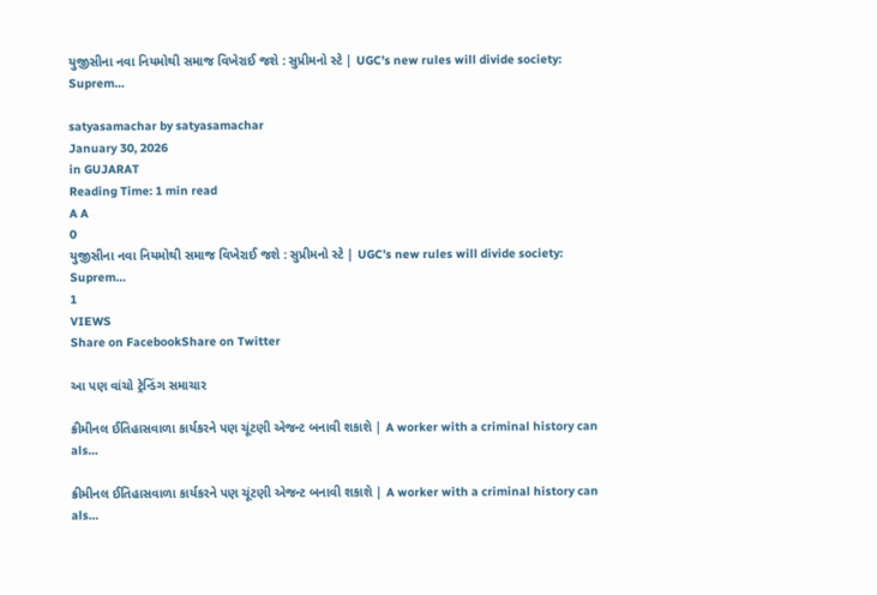યુજીસીના નવા નિયમોથી સમાજ વિખેરાઈ જશે : સુપ્રીમનો સ્ટે | UGC’s new rules will divide society: Suprem…

satyasamachar by satyasamachar
January 30, 2026
in GUJARAT
Reading Time: 1 min read
A A
0
યુજીસીના નવા નિયમોથી સમાજ વિખેરાઈ જશે : સુપ્રીમનો સ્ટે | UGC’s new rules will divide society: Suprem…
1
VIEWS
Share on FacebookShare on Twitter

આ પણ વાંચો ટ્રેન્ડિંગ સમાચાર

ક્રીમીનલ ઈતિહાસવાળા કાર્યકરને પણ ચૂંટણી એજન્ટ બનાવી શકાશે | A worker with a criminal history can als…

ક્રીમીનલ ઈતિહાસવાળા કાર્યકરને પણ ચૂંટણી એજન્ટ બનાવી શકાશે | A worker with a criminal history can als…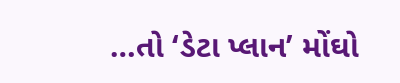…તો ‘ડેટા પ્લાન’ મોંઘો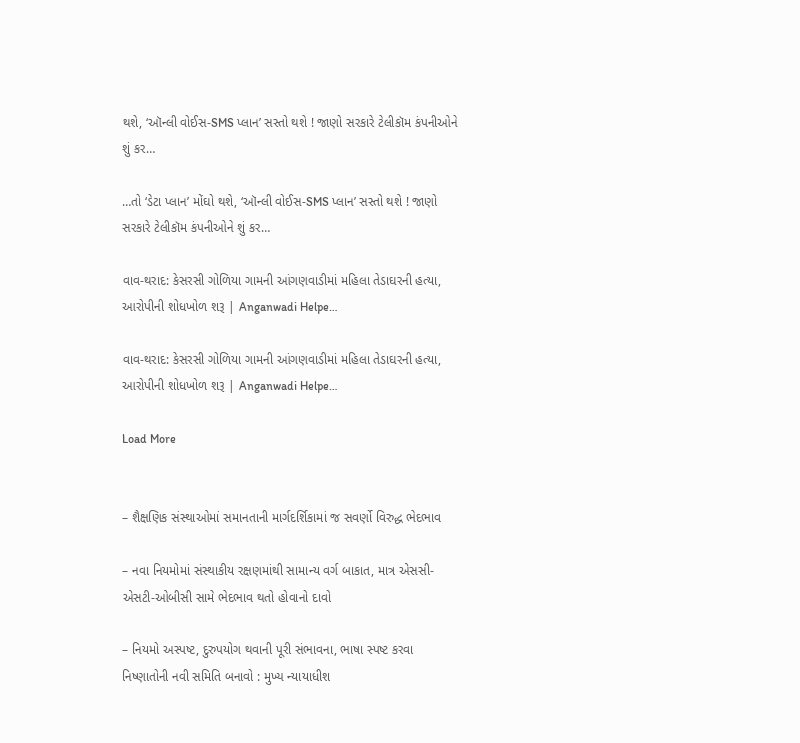થશે, ‘ઑન્લી વોઈસ-SMS પ્લાન’ સસ્તો થશે ! જાણો સરકારે ટેલીકૉમ કંપનીઓને શું કર…

…તો ‘ડેટા પ્લાન’ મોંઘો થશે, ‘ઑન્લી વોઈસ-SMS પ્લાન’ સસ્તો થશે ! જાણો સરકારે ટેલીકૉમ કંપનીઓને શું કર…

વાવ-થરાદ: કેસરસી ગોળિયા ગામની આંગણવાડીમાં મહિલા તેડાઘરની હત્યા, આરોપીની શોધખોળ શરૂ | Anganwadi Helpe…

વાવ-થરાદ: કેસરસી ગોળિયા ગામની આંગણવાડીમાં મહિલા તેડાઘરની હત્યા, આરોપીની શોધખોળ શરૂ | Anganwadi Helpe…

Load More


– શૈક્ષણિક સંસ્થાઓમાં સમાનતાની માર્ગદર્શિકામાં જ સવર્ણો વિરુદ્ધ ભેદભાવ

– નવા નિયમોમાં સંસ્થાકીય રક્ષણમાંથી સામાન્ય વર્ગ બાકાત, માત્ર એસસી-એસટી-ઓબીસી સામે ભેદભાવ થતો હોવાનો દાવો

– નિયમો અસ્પષ્ટ, દુરુપયોગ થવાની પૂરી સંભાવના, ભાષા સ્પષ્ટ કરવા નિષ્ણાતોની નવી સમિતિ બનાવો : મુખ્ય ન્યાયાધીશ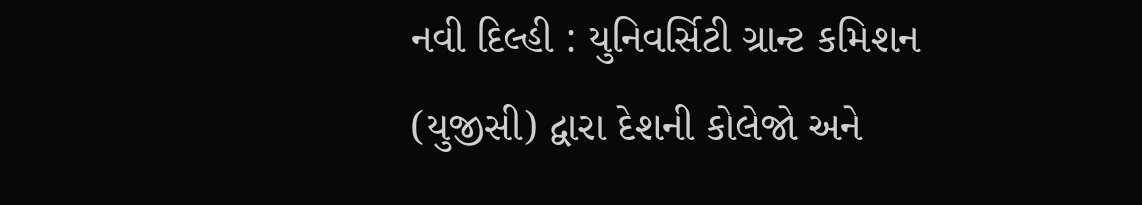નવી દિલ્હી : યુનિવર્સિટી ગ્રાન્ટ કમિશન (યુજીસી) દ્વારા દેશની કોલેજો અને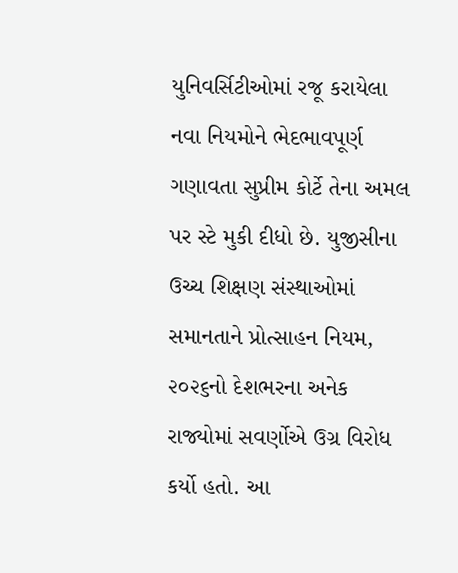યુનિવર્સિટીઓમાં રજૂ કરાયેલા નવા નિયમોને ભેદભાવપૂર્ણ ગણાવતા સુપ્રીમ કોર્ટે તેના અમલ પર સ્ટે મુકી દીધો છે. યુજીસીના ઉચ્ચ શિક્ષણ સંસ્થાઓમાં સમાનતાને પ્રોત્સાહન નિયમ, ૨૦૨૬નો દેશભરના અનેક રાજ્યોમાં સવર્ણોએ ઉગ્ર વિરોધ કર્યો હતો. આ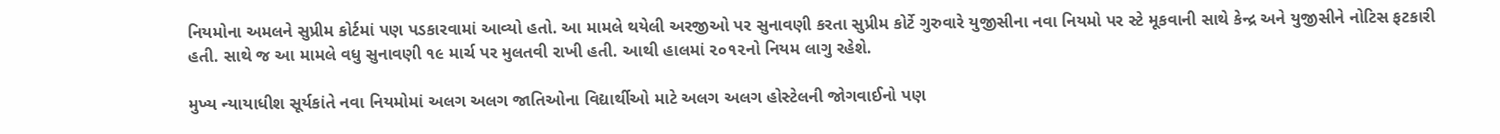નિયમોના અમલને સુપ્રીમ કોર્ટમાં પણ પડકારવામાં આવ્યો હતો. આ મામલે થયેલી અરજીઓ પર સુનાવણી કરતા સુપ્રીમ કોર્ટે ગુરુવારે યુજીસીના નવા નિયમો પર સ્ટે મૂકવાની સાથે કેન્દ્ર અને યુજીસીને નોટિસ ફટકારી હતી. સાથે જ આ મામલે વધુ સુનાવણી ૧૯ માર્ચ પર મુલતવી રાખી હતી. આથી હાલમાં ૨૦૧૨નો નિયમ લાગુ રહેશે.

મુખ્ય ન્યાયાધીશ સૂર્યકાંતે નવા નિયમોમાં અલગ અલગ જાતિઓના વિદ્યાર્થીઓ માટે અલગ અલગ હોસ્ટેલની જોગવાઈનો પણ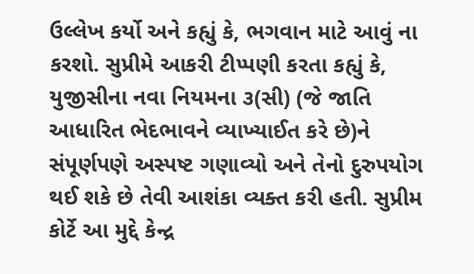ઉલ્લેખ કર્યો અને કહ્યું કે, ભગવાન માટે આવું ના કરશો. સુપ્રીમે આકરી ટીપ્પણી કરતા કહ્યું કે, યુજીસીના નવા નિયમના ૩(સી) (જે જાતિ આધારિત ભેદભાવને વ્યાખ્યાઈત કરે છે)ને સંપૂર્ણપણે અસ્પષ્ટ ગણાવ્યો અને તેનો દુરુપયોગ થઈ શકે છે તેવી આશંકા વ્યક્ત કરી હતી. સુપ્રીમ કોર્ટે આ મુદ્દે કેન્દ્ર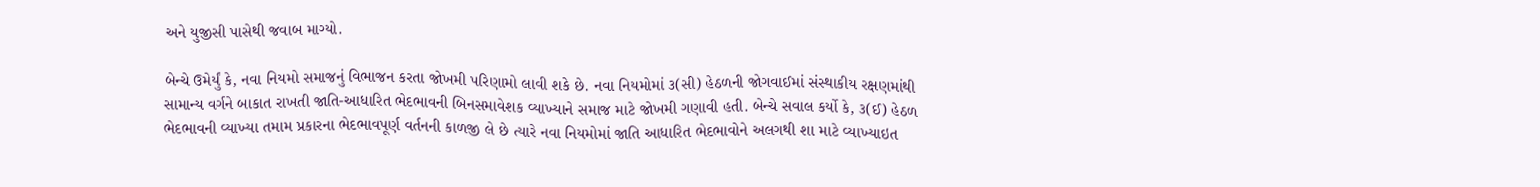અને યુજીસી પાસેથી જવાબ માગ્યો.

બેન્ચે ઉમેર્યું કે, નવા નિયમો સમાજનું વિભાજન કરતા જોખમી પરિણામો લાવી શકે છે. નવા નિયમોમાં ૩(સી) હેઠળની જોગવાઈમાં સંસ્થાકીય રક્ષણમાંથી સામાન્ય વર્ગને બાકાત રાખતી જાતિ-આધારિત ભેદભાવની બિનસમાવેશક વ્યાખ્યાને સમાજ માટે જોખમી ગણાવી હતી. બેન્ચે સવાલ કર્યો કે, ૩(ઈ) હેઠળ ભેદભાવની વ્યાખ્યા તમામ પ્રકારના ભેદભાવપૂર્ણ વર્તનની કાળજી લે છે ત્યારે નવા નિયમોમાં જાતિ આધારિત ભેદભાવોને અલગથી શા માટે વ્યાખ્યાઇત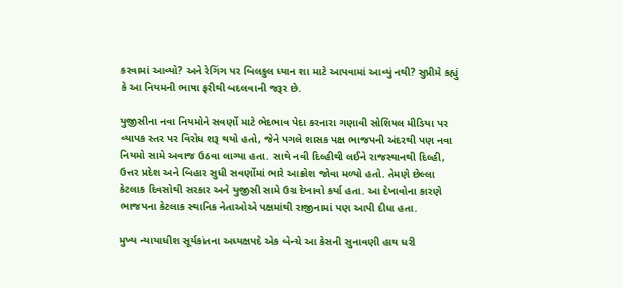કરવામાં આવ્યો? અને રેગિંગ પર બિલકુલ ધ્યાન શા માટે આપવામાં આવ્યું નથી? સુપ્રીમે કહ્યું કે આ નિયમની ભાષા ફરીથી બદલવાની જરૂર છે.

યુજીસીના નવા નિયમોને સવર્ણો માટે ભેદભાવ પેદા કરનારા ગણાવી સોશિયલ મીડિયા પર વ્યાપક સ્તર પર વિરોધ શરૂ થયો હતો, જેને પગલે શાસક પક્ષ ભાજપની અંદરથી પણ નવા નિયમો સામે અવાજ ઉઠવા લાગ્યા હતા. સાથે નવી દિલ્હીથી લઈને રાજસ્થાનથી દિલ્હી, ઉત્તર પ્રદેશ અને બિહાર સુધી સવર્ણોમાં ભારે આક્રોશ જોવા મળ્યો હતો. તેમણે છેલ્લા કેટલાક દિવસોથી સરકાર અને યુજીસી સામે ઉગ્ર દેખાવો કર્યા હતા. આ દેખાવોના કારણે ભાજપના કેટલાક સ્થાનિક નેતાઓએ પક્ષમાંથી રાજીનામાં પણ આપી દીધા હતા.

મુખ્ય ન્યાયાધીશ સૂર્યકાંતના અધ્યક્ષપદે એક બેન્ચે આ કેસની સુનાવણી હાથ ધરી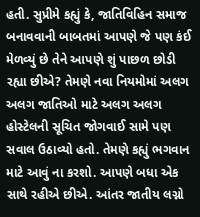હતી. સુપ્રીમે કહ્યું કે, જાતિવિહિન સમાજ બનાવવાની બાબતમાં આપણે જે પણ કંઈ મેળવ્યું છે તેને આપણે શું પાછળ છોડી રહ્યા છીએ? તેમણે નવા નિયમોમાં અલગ અલગ જાતિઓ માટે અલગ અલગ હોસ્ટેલની સૂચિત જોગવાઈ સામે પણ સવાલ ઉઠાવ્યો હતો. તેમણે કહ્યું ભગવાન માટે આવું ના કરશો. આપણે બધા એક સાથે રહીએ છીએ. આંતર જાતીય લગ્નો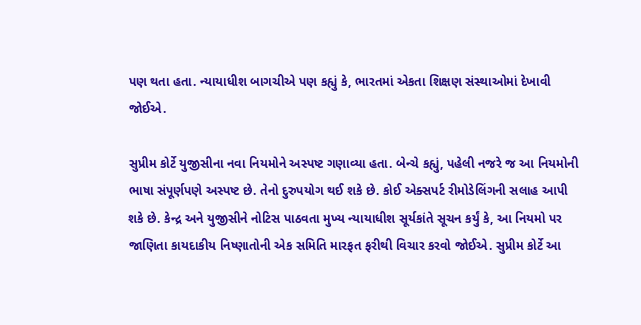પણ થતા હતા. ન્યાયાધીશ બાગચીએ પણ કહ્યું કે, ભારતમાં એકતા શિક્ષણ સંસ્થાઓમાં દેખાવી જોઈએ.

સુપ્રીમ કોર્ટે યુજીસીના નવા નિયમોને અસ્પષ્ટ ગણાવ્યા હતા. બેન્ચે કહ્યું, પહેલી નજરે જ આ નિયમોની ભાષા સંપૂર્ણપણે અસ્પષ્ટ છે. તેનો દુરુપયોગ થઈ શકે છે. કોઈ એક્સપર્ટ રીમોડેલિંગની સલાહ આપી શકે છે. કેન્દ્ર અને યુજીસીને નોટિસ પાઠવતા મુખ્ય ન્યાયાધીશ સૂર્યકાંતે સૂચન કર્યું કે, આ નિયમો પર જાણિતા કાયદાકીય નિષ્ણાતોની એક સમિતિ મારફત ફરીથી વિચાર કરવો જોઈએ. સુપ્રીમ કોર્ટે આ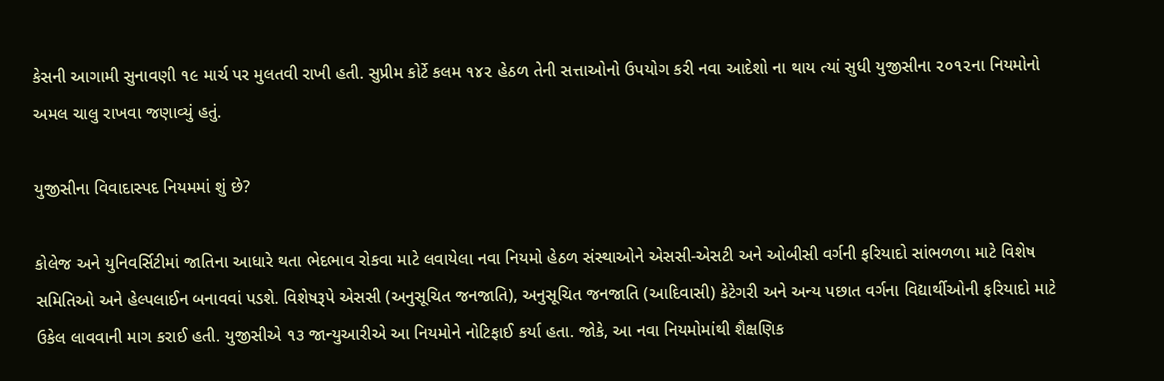કેસની આગામી સુનાવણી ૧૯ માર્ચ પર મુલતવી રાખી હતી. સુપ્રીમ કોર્ટે કલમ ૧૪૨ હેઠળ તેની સત્તાઓનો ઉપયોગ કરી નવા આદેશો ના થાય ત્યાં સુધી યુજીસીના ૨૦૧૨ના નિયમોનો અમલ ચાલુ રાખવા જણાવ્યું હતું.

યુજીસીના વિવાદાસ્પદ નિયમમાં શું છે?

કોલેજ અને યુનિવર્સિટીમાં જાતિના આધારે થતા ભેદભાવ રોકવા માટે લવાયેલા નવા નિયમો હેઠળ સંસ્થાઓને એસસી-એસટી અને ઓબીસી વર્ગની ફરિયાદો સાંભળળા માટે વિશેષ સમિતિઓ અને હેલ્પલાઈન બનાવવાં પડશે. વિશેષરૂપે એસસી (અનુસૂચિત જનજાતિ), અનુસૂચિત જનજાતિ (આદિવાસી) કેટેગરી અને અન્ય પછાત વર્ગના વિદ્યાર્થીઓની ફરિયાદો માટે ઉકેલ લાવવાની માગ કરાઈ હતી. યુજીસીએ ૧૩ જાન્યુઆરીએ આ નિયમોને નોટિફાઈ કર્યા હતા. જોકે, આ નવા નિયમોમાંથી શૈક્ષણિક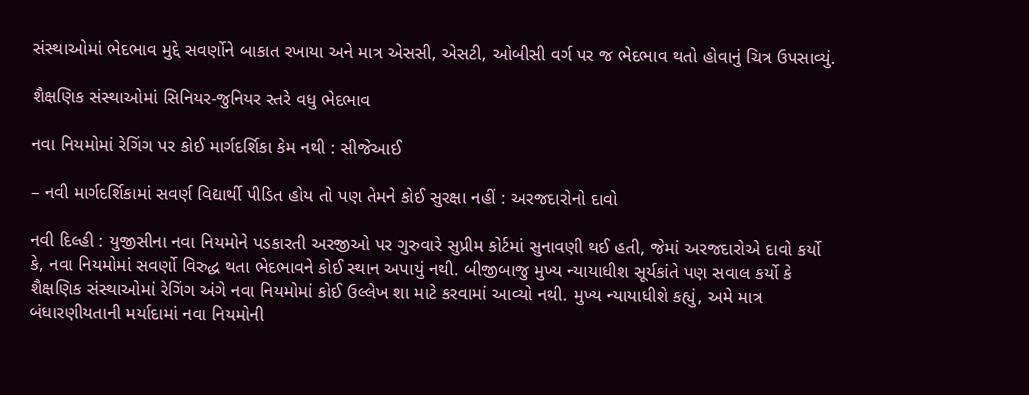સંસ્થાઓમાં ભેદભાવ મુદ્દે સવર્ણોને બાકાત રખાયા અને માત્ર એસસી, એસટી, ઓબીસી વર્ગ પર જ ભેદભાવ થતો હોવાનું ચિત્ર ઉપસાવ્યું.

શૈક્ષણિક સંસ્થાઓમાં સિનિયર-જુનિયર સ્તરે વધુ ભેદભાવ

નવા નિયમોમાં રેગિંગ પર કોઈ માર્ગદર્શિકા કેમ નથી : સીજેઆઈ

– નવી માર્ગદર્શિકામાં સવર્ણ વિદ્યાર્થી પીડિત હોય તો પણ તેમને કોઈ સુરક્ષા નહીં : અરજદારોનો દાવો

નવી દિલ્હી : યુજીસીના નવા નિયમોને પડકારતી અરજીઓ પર ગુરુવારે સુપ્રીમ કોર્ટમાં સુનાવણી થઈ હતી, જેમાં અરજદારોએ દાવો કર્યો કે, નવા નિયમોમાં સવર્ણો વિરુદ્ધ થતા ભેદભાવને કોઈ સ્થાન અપાયું નથી. બીજીબાજુ મુખ્ય ન્યાયાધીશ સૂર્યકાંતે પણ સવાલ કર્યો કે શૈક્ષણિક સંસ્થાઓમાં રેગિંગ અંગે નવા નિયમોમાં કોઈ ઉલ્લેખ શા માટે કરવામાં આવ્યો નથી. મુખ્ય ન્યાયાધીશે કહ્યું, અમે માત્ર બંધારણીયતાની મર્યાદામાં નવા નિયમોની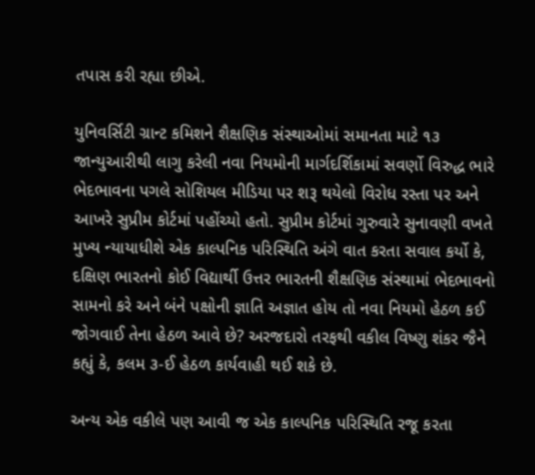તપાસ કરી રહ્યા છીએ.

યુનિવર્સિટી ગ્રાન્ટ કમિશને શૈક્ષણિક સંસ્થાઓમાં સમાનતા માટે ૧૩ જાન્યુઆરીથી લાગુ કરેલી નવા નિયમોની માર્ગદર્શિકામાં સવર્ણો વિરુદ્ધ ભારે ભેદભાવના પગલે સોશિયલ મીડિયા પર શરૂ થયેલો વિરોધ રસ્તા પર અને આખરે સુપ્રીમ કોર્ટમાં પહોંચ્યો હતો. સુપ્રીમ કોર્ટમાં ગુરુવારે સુનાવણી વખતે મુખ્ય ન્યાયાધીશે એક કાલ્પનિક પરિસ્થિતિ અંગે વાત કરતા સવાલ કર્યો કે, દક્ષિણ ભારતનો કોઈ વિદ્યાર્થી ઉત્તર ભારતની શૈક્ષણિક સંસ્થામાં ભેદભાવનો સામનો કરે અને બંને પક્ષોની જ્ઞાતિ અજ્ઞાત હોય તો નવા નિયમો હેઠળ કઈ જોગવાઈ તેના હેઠળ આવે છે? અરજદારો તરફથી વકીલ વિષ્ણુ શંકર જૈને કહ્યું કે, કલમ ૩-ઈ હેઠળ કાર્યવાહી થઈ શકે છે.

અન્ય એક વકીલે પણ આવી જ એક કાલ્પનિક પરિસ્થિતિ રજૂ કરતા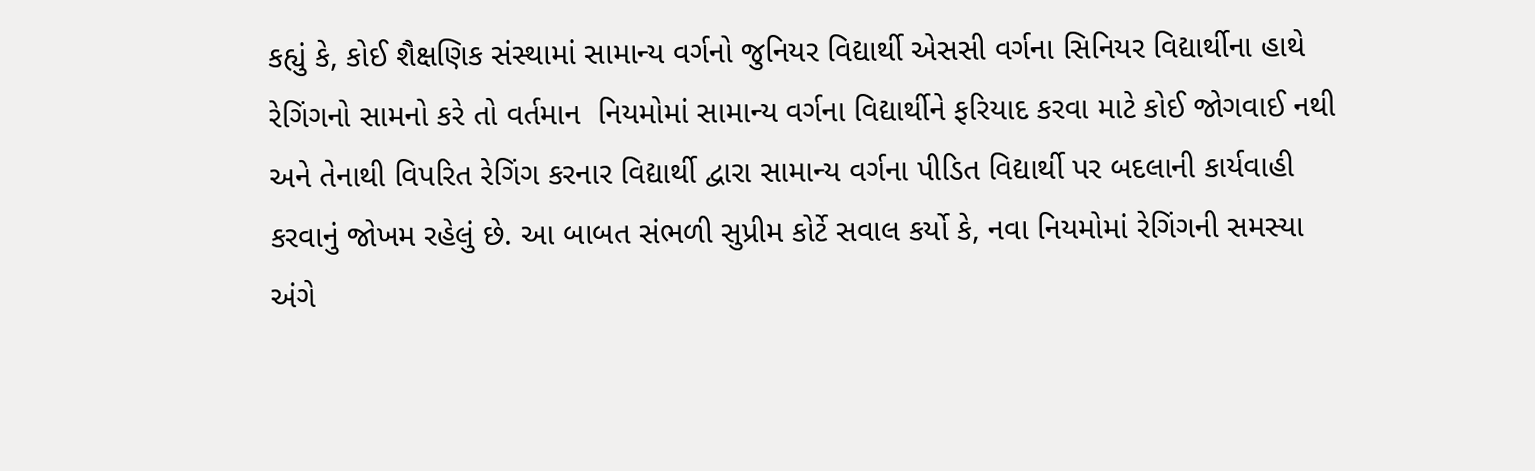કહ્યું કે, કોઈ શૈક્ષણિક સંસ્થામાં સામાન્ય વર્ગનો જુનિયર વિદ્યાર્થી એસસી વર્ગના સિનિયર વિદ્યાર્થીના હાથે રેગિંગનો સામનો કરે તો વર્તમાન  નિયમોમાં સામાન્ય વર્ગના વિદ્યાર્થીને ફરિયાદ કરવા માટે કોઈ જોગવાઈ નથી અને તેનાથી વિપરિત રેગિંગ કરનાર વિદ્યાર્થી દ્વારા સામાન્ય વર્ગના પીડિત વિદ્યાર્થી પર બદલાની કાર્યવાહી કરવાનું જોખમ રહેલું છે. આ બાબત સંભળી સુપ્રીમ કોર્ટે સવાલ કર્યો કે, નવા નિયમોમાં રેગિંગની સમસ્યા અંગે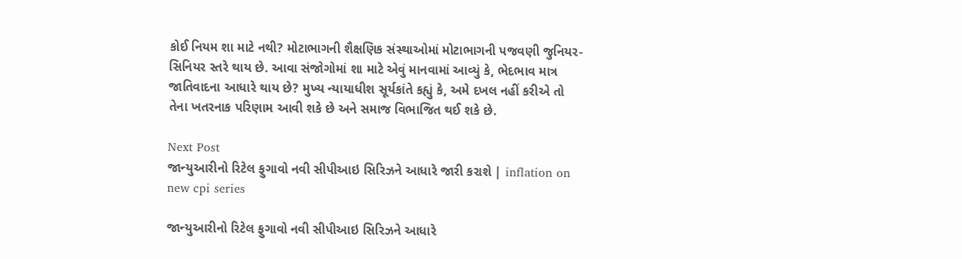કોઈ નિયમ શા માટે નથી? મોટાભાગની શૈક્ષણિક સંસ્થાઓમાં મોટાભાગની પજવણી જુનિયર-સિનિયર સ્તરે થાય છે. આવા સંજોગોમાં શા માટે એવું માનવામાં આવ્યું કે, ભેદભાવ માત્ર જાતિવાદના આધારે થાય છે? મુખ્ય ન્યાયાધીશ સૂર્યકાંતે કહ્યું કે, અમે દખલ નહીં કરીએ તો તેના ખતરનાક પરિણામ આવી શકે છે અને સમાજ વિભાજિત થઈ શકે છે.

Next Post
જાન્યુઆરીનો રિટેલ ફુગાવો નવી સીપીઆઇ સિરિઝને આધારે જારી કરાશે | inflation on new cpi series

જાન્યુઆરીનો રિટેલ ફુગાવો નવી સીપીઆઇ સિરિઝને આધારે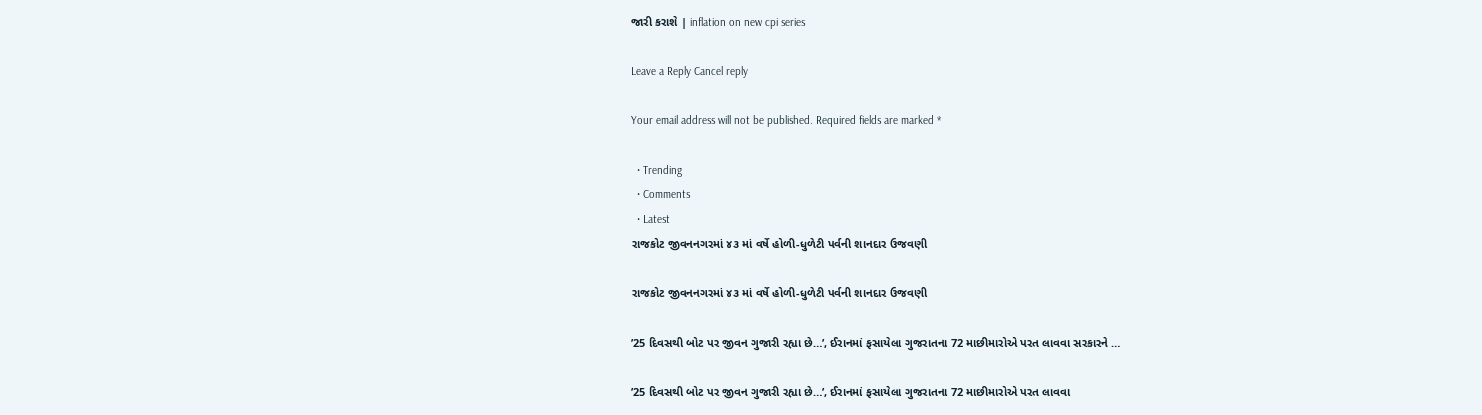જારી કરાશે | inflation on new cpi series

Leave a Reply Cancel reply

Your email address will not be published. Required fields are marked *

  • Trending
  • Comments
  • Latest
રાજકોટ જીવનનગરમાં ૪૩ માં વર્ષે હોળી-ધુળેટી પર્વની શાનદાર ઉજવણી

રાજકોટ જીવનનગરમાં ૪૩ માં વર્ષે હોળી-ધુળેટી પર્વની શાનદાર ઉજવણી

’25 દિવસથી બોટ પર જીવન ગુજારી રહ્યા છે…’, ઈરાનમાં ફસાયેલા ગુજરાતના 72 માછીમારોએ પરત લાવવા સરકારને …

’25 દિવસથી બોટ પર જીવન ગુજારી રહ્યા છે…’, ઈરાનમાં ફસાયેલા ગુજરાતના 72 માછીમારોએ પરત લાવવા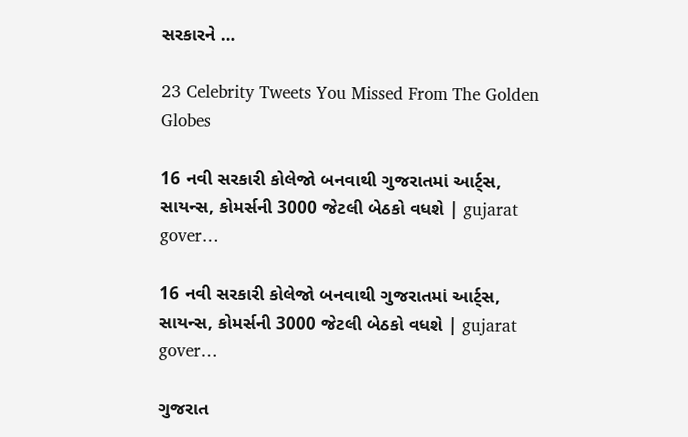સરકારને …

23 Celebrity Tweets You Missed From The Golden Globes

16 નવી સરકારી કોલેજો બનવાથી ગુજરાતમાં આર્ટ્સ, સાયન્સ, કોમર્સની 3000 જેટલી બેઠકો વધશે | gujarat gover…

16 નવી સરકારી કોલેજો બનવાથી ગુજરાતમાં આર્ટ્સ, સાયન્સ, કોમર્સની 3000 જેટલી બેઠકો વધશે | gujarat gover…

ગુજરાત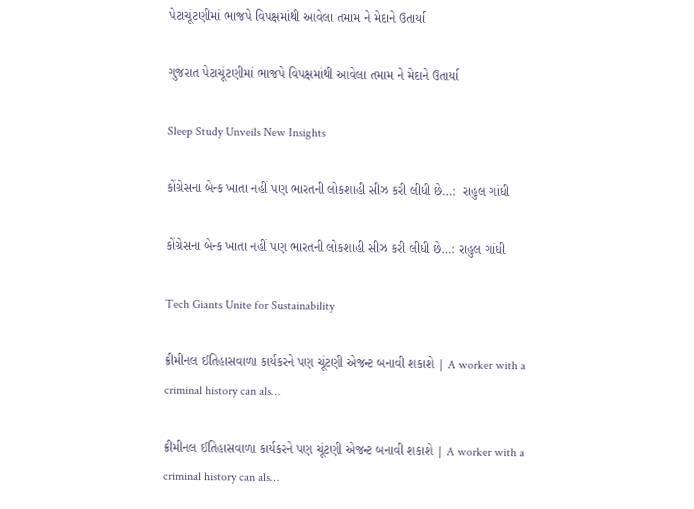પેટાચૂંટણીમાં ભાજપે વિપક્ષમાંથી આવેલા તમામ ને મેદાને ઉતાર્યા

ગુજરાત પેટાચૂંટણીમાં ભાજપે વિપક્ષમાંથી આવેલા તમામ ને મેદાને ઉતાર્યા

Sleep Study Unveils New Insights

કોંગ્રેસના બેન્ક ખાતા નહીં પણ ભારતની લોકશાહી સીઝ કરી લીધી છે…:  રાહુલ ગાંધી

કોંગ્રેસના બેન્ક ખાતા નહીં પણ ભારતની લોકશાહી સીઝ કરી લીધી છે…: રાહુલ ગાંધી

Tech Giants Unite for Sustainability

ક્રીમીનલ ઈતિહાસવાળા કાર્યકરને પણ ચૂંટણી એજન્ટ બનાવી શકાશે | A worker with a criminal history can als…

ક્રીમીનલ ઈતિહાસવાળા કાર્યકરને પણ ચૂંટણી એજન્ટ બનાવી શકાશે | A worker with a criminal history can als…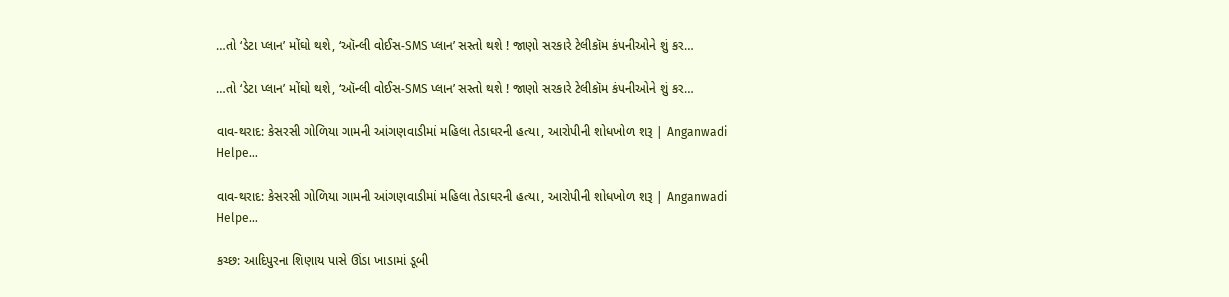…તો ‘ડેટા પ્લાન’ મોંઘો થશે, ‘ઑન્લી વોઈસ-SMS પ્લાન’ સસ્તો થશે ! જાણો સરકારે ટેલીકૉમ કંપનીઓને શું કર…

…તો ‘ડેટા પ્લાન’ મોંઘો થશે, ‘ઑન્લી વોઈસ-SMS પ્લાન’ સસ્તો થશે ! જાણો સરકારે ટેલીકૉમ કંપનીઓને શું કર…

વાવ-થરાદ: કેસરસી ગોળિયા ગામની આંગણવાડીમાં મહિલા તેડાઘરની હત્યા, આરોપીની શોધખોળ શરૂ | Anganwadi Helpe…

વાવ-થરાદ: કેસરસી ગોળિયા ગામની આંગણવાડીમાં મહિલા તેડાઘરની હત્યા, આરોપીની શોધખોળ શરૂ | Anganwadi Helpe…

કચ્છ: આદિપુરના શિણાય પાસે ઊંડા ખાડામાં ડૂબી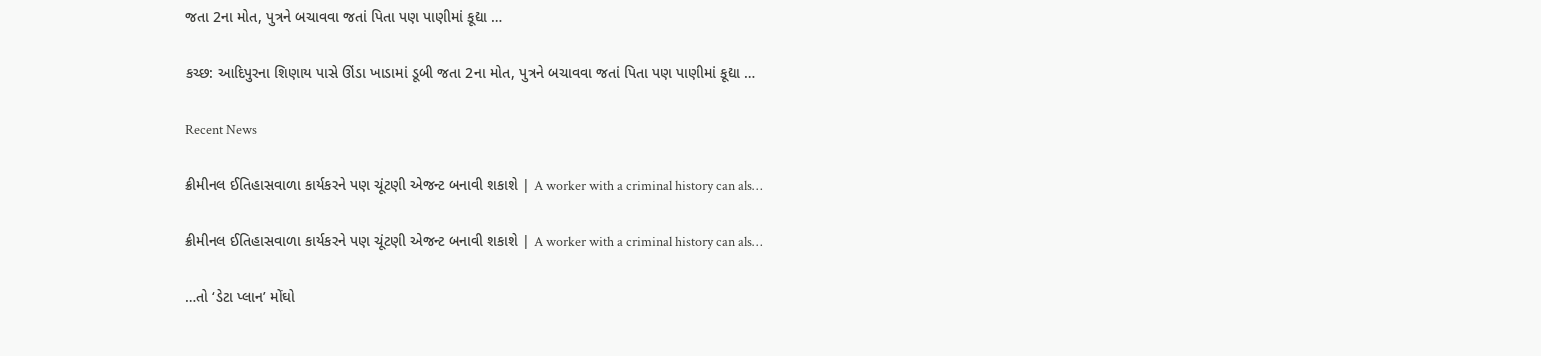જતા 2ના મોત, પુત્રને બચાવવા જતાં પિતા પણ પાણીમાં કૂદ્યા …

કચ્છ: આદિપુરના શિણાય પાસે ઊંડા ખાડામાં ડૂબી જતા 2ના મોત, પુત્રને બચાવવા જતાં પિતા પણ પાણીમાં કૂદ્યા …

Recent News

ક્રીમીનલ ઈતિહાસવાળા કાર્યકરને પણ ચૂંટણી એજન્ટ બનાવી શકાશે | A worker with a criminal history can als…

ક્રીમીનલ ઈતિહાસવાળા કાર્યકરને પણ ચૂંટણી એજન્ટ બનાવી શકાશે | A worker with a criminal history can als…

…તો ‘ડેટા પ્લાન’ મોંઘો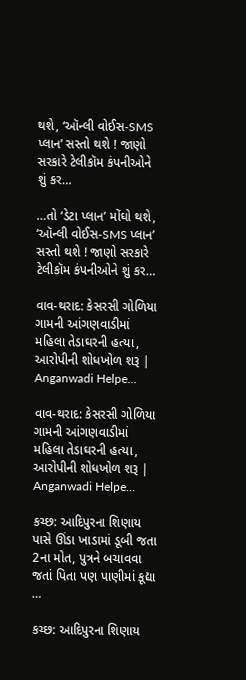થશે, ‘ઑન્લી વોઈસ-SMS પ્લાન’ સસ્તો થશે ! જાણો સરકારે ટેલીકૉમ કંપનીઓને શું કર…

…તો ‘ડેટા પ્લાન’ મોંઘો થશે, ‘ઑન્લી વોઈસ-SMS પ્લાન’ સસ્તો થશે ! જાણો સરકારે ટેલીકૉમ કંપનીઓને શું કર…

વાવ-થરાદ: કેસરસી ગોળિયા ગામની આંગણવાડીમાં મહિલા તેડાઘરની હત્યા, આરોપીની શોધખોળ શરૂ | Anganwadi Helpe…

વાવ-થરાદ: કેસરસી ગોળિયા ગામની આંગણવાડીમાં મહિલા તેડાઘરની હત્યા, આરોપીની શોધખોળ શરૂ | Anganwadi Helpe…

કચ્છ: આદિપુરના શિણાય પાસે ઊંડા ખાડામાં ડૂબી જતા 2ના મોત, પુત્રને બચાવવા જતાં પિતા પણ પાણીમાં કૂદ્યા …

કચ્છ: આદિપુરના શિણાય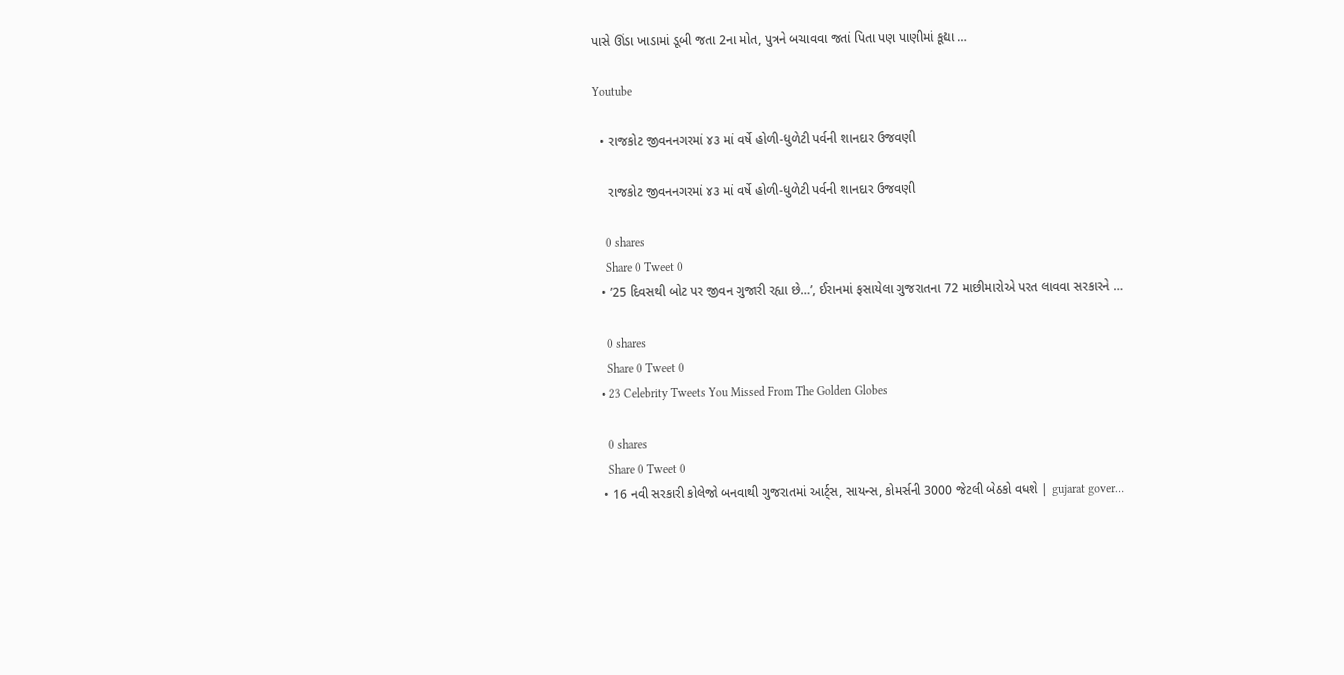પાસે ઊંડા ખાડામાં ડૂબી જતા 2ના મોત, પુત્રને બચાવવા જતાં પિતા પણ પાણીમાં કૂદ્યા …

Youtube

  • રાજકોટ જીવનનગરમાં ૪૩ માં વર્ષે હોળી-ધુળેટી પર્વની શાનદાર ઉજવણી

    રાજકોટ જીવનનગરમાં ૪૩ માં વર્ષે હોળી-ધુળેટી પર્વની શાનદાર ઉજવણી

    0 shares
    Share 0 Tweet 0
  • ’25 દિવસથી બોટ પર જીવન ગુજારી રહ્યા છે…’, ઈરાનમાં ફસાયેલા ગુજરાતના 72 માછીમારોએ પરત લાવવા સરકારને …

    0 shares
    Share 0 Tweet 0
  • 23 Celebrity Tweets You Missed From The Golden Globes

    0 shares
    Share 0 Tweet 0
  • 16 નવી સરકારી કોલેજો બનવાથી ગુજરાતમાં આર્ટ્સ, સાયન્સ, કોમર્સની 3000 જેટલી બેઠકો વધશે | gujarat gover…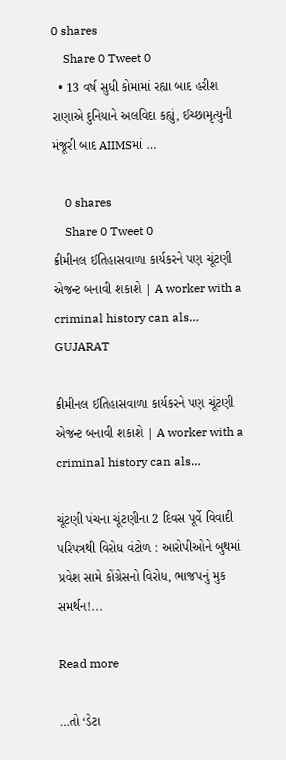0 shares
    Share 0 Tweet 0
  • 13 વર્ષ સુધી કોમામાં રહ્યા બાદ હરીશ રાણાએ દુનિયાને અલવિદા કહ્યું, ઈચ્છામૃત્યુની મંજૂરી બાદ AIIMSમાં …

    0 shares
    Share 0 Tweet 0
ક્રીમીનલ ઈતિહાસવાળા કાર્યકરને પણ ચૂંટણી એજન્ટ બનાવી શકાશે | A worker with a criminal history can als…
GUJARAT

ક્રીમીનલ ઈતિહાસવાળા કાર્યકરને પણ ચૂંટણી એજન્ટ બનાવી શકાશે | A worker with a criminal history can als…

ચૂંટણી પંચના ચૂંટણીના 2 દિવસ પૂર્વે વિવાદી પરિપત્રથી વિરોધ વંટોળ : આરોપીઓને બુથમાં પ્રવેશ સામે કોંગ્રેસનો વિરોધ, ભાજપનું મુક સમર્થન!...

Read more

…તો ‘ડેટા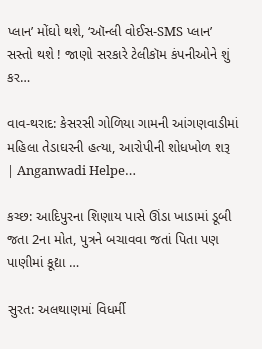પ્લાન’ મોંઘો થશે, ‘ઑન્લી વોઈસ-SMS પ્લાન’ સસ્તો થશે ! જાણો સરકારે ટેલીકૉમ કંપનીઓને શું કર…

વાવ-થરાદ: કેસરસી ગોળિયા ગામની આંગણવાડીમાં મહિલા તેડાઘરની હત્યા, આરોપીની શોધખોળ શરૂ | Anganwadi Helpe…

કચ્છ: આદિપુરના શિણાય પાસે ઊંડા ખાડામાં ડૂબી જતા 2ના મોત, પુત્રને બચાવવા જતાં પિતા પણ પાણીમાં કૂદ્યા …

સુરત: અલથાણમાં વિધર્મી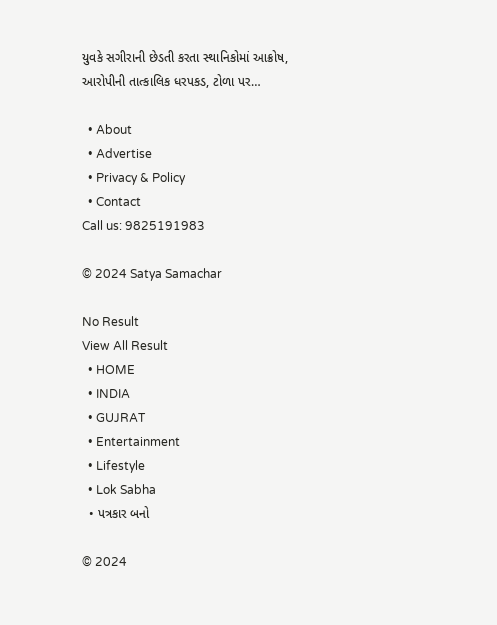યુવકે સગીરાની છેડતી કરતા સ્થાનિકોમાં આક્રોષ, આરોપીની તાત્કાલિક ધરપકડ, ટોળા પર…

  • About
  • Advertise
  • Privacy & Policy
  • Contact
Call us: 9825191983

© 2024 Satya Samachar

No Result
View All Result
  • HOME
  • INDIA
  • GUJRAT
  • Entertainment
  • Lifestyle
  • Lok Sabha
  • પત્રકાર બનો

© 2024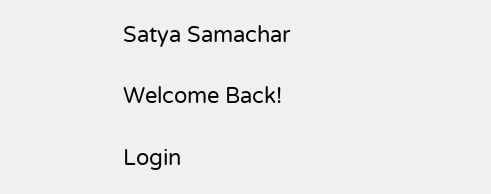Satya Samachar

Welcome Back!

Login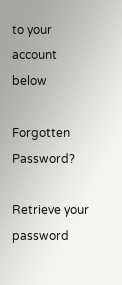to your account below

Forgotten Password?

Retrieve your password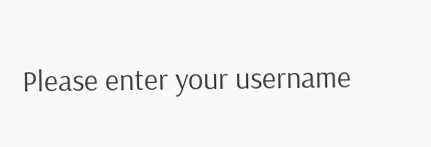Please enter your username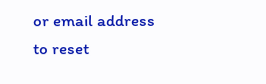or email address to reset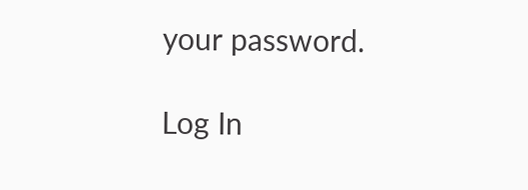your password.

Log In